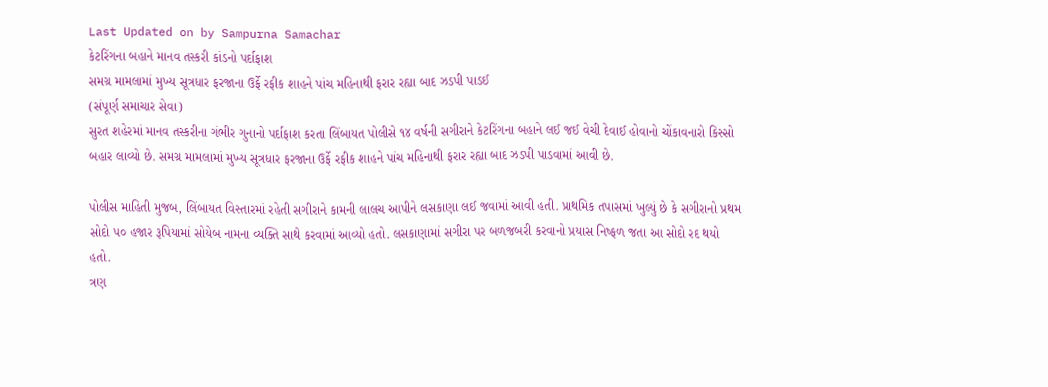Last Updated on by Sampurna Samachar
કેટરિંગના બહાને માનવ તસ્કરી કાંડનો પર્દાફાશ
સમગ્ર મામલામાં મુખ્ય સૂત્રધાર ફરજાના ઉર્ફે રફીક શાહને પાંચ મહિનાથી ફરાર રહ્યા બાદ ઝડપી પાડઈ
(સંપૂર્ણ સમાચાર સેવા)
સુરત શહેરમાં માનવ તસ્કરીના ગંભીર ગુનાનો પર્દાફાશ કરતા લિંબાયત પોલીસે ૧૪ વર્ષની સગીરાને કેટરિંગના બહાને લઈ જઈ વેચી દેવાઈ હોવાનો ચોંકાવનારો કિસ્સો બહાર લાવ્યો છે. સમગ્ર મામલામાં મુખ્ય સૂત્રધાર ફરજાના ઉર્ફે રફીક શાહને પાંચ મહિનાથી ફરાર રહ્યા બાદ ઝડપી પાડવામાં આવી છે.

પોલીસ માહિતી મુજબ, લિંબાયત વિસ્તારમાં રહેતી સગીરાને કામની લાલચ આપીને લસકાણા લઈ જવામાં આવી હતી. પ્રાથમિક તપાસમાં ખુલ્યું છે કે સગીરાનો પ્રથમ સોદો ૫૦ હજાર રૂપિયામાં સોયેબ નામના વ્યક્તિ સાથે કરવામાં આવ્યો હતો. લસકાણામાં સગીરા પર બળજબરી કરવાનો પ્રયાસ નિષ્ફળ જતા આ સોદો રદ થયો હતો.
ત્રણ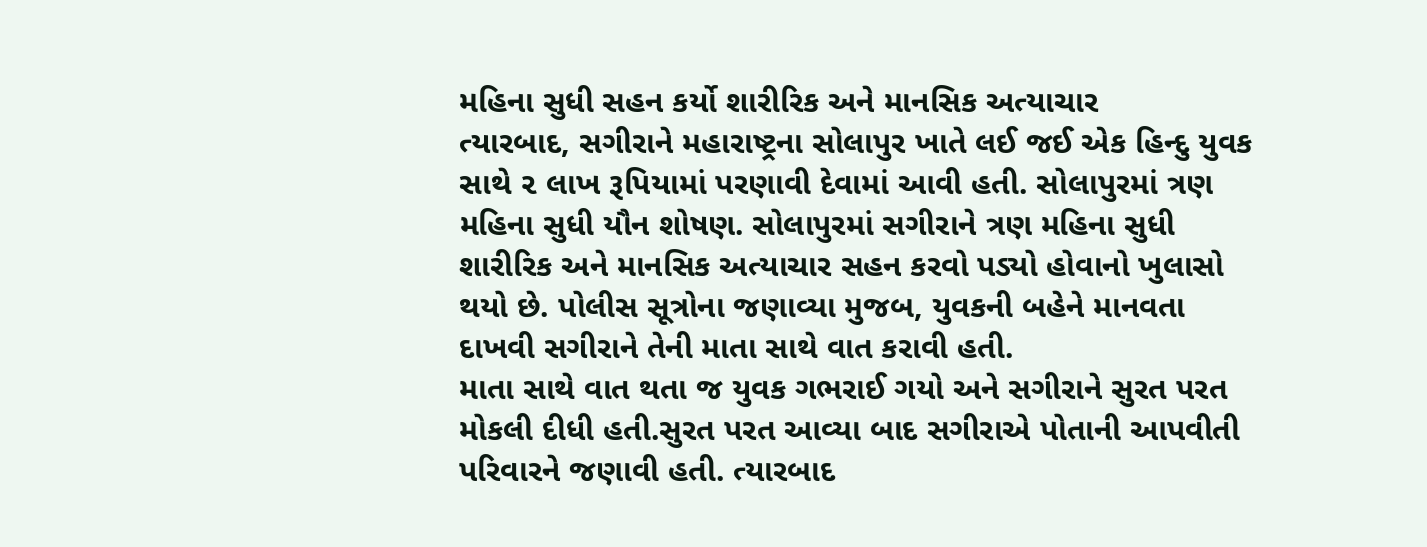મહિના સુધી સહન કર્યો શારીરિક અને માનસિક અત્યાચાર
ત્યારબાદ, સગીરાને મહારાષ્ટ્રના સોલાપુર ખાતે લઈ જઈ એક હિન્દુ યુવક સાથે ૨ લાખ રૂપિયામાં પરણાવી દેવામાં આવી હતી. સોલાપુરમાં ત્રણ મહિના સુધી યૌન શોષણ. સોલાપુરમાં સગીરાને ત્રણ મહિના સુધી શારીરિક અને માનસિક અત્યાચાર સહન કરવો પડ્યો હોવાનો ખુલાસો થયો છે. પોલીસ સૂત્રોના જણાવ્યા મુજબ, યુવકની બહેને માનવતા દાખવી સગીરાને તેની માતા સાથે વાત કરાવી હતી.
માતા સાથે વાત થતા જ યુવક ગભરાઈ ગયો અને સગીરાને સુરત પરત મોકલી દીધી હતી.સુરત પરત આવ્યા બાદ સગીરાએ પોતાની આપવીતી પરિવારને જણાવી હતી. ત્યારબાદ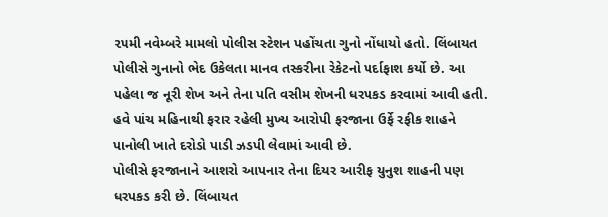૨૫મી નવેમ્બરે મામલો પોલીસ સ્ટેશન પહોંચતા ગુનો નોંધાયો હતો. લિંબાયત પોલીસે ગુનાનો ભેદ ઉકેલતા માનવ તસ્કરીના રેકેટનો પર્દાફાશ કર્યો છે. આ પહેલા જ નૂરી શેખ અને તેના પતિ વસીમ શેખની ધરપકડ કરવામાં આવી હતી.
હવે પાંચ મહિનાથી ફરાર રહેલી મુખ્ય આરોપી ફરજાના ઉર્ફે રફીક શાહને પાનોલી ખાતે દરોડો પાડી ઝડપી લેવામાં આવી છે.
પોલીસે ફરજાનાને આશરો આપનાર તેના દિયર આરીફ યુનુશ શાહની પણ ધરપકડ કરી છે. લિંબાયત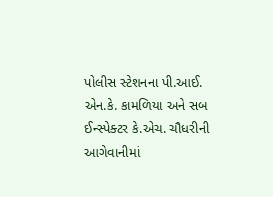પોલીસ સ્ટેશનના પી.આઈ. એન.કે. કામળિયા અને સબ ઈન્સ્પેક્ટર કે.એચ. ચૌધરીની આગેવાનીમાં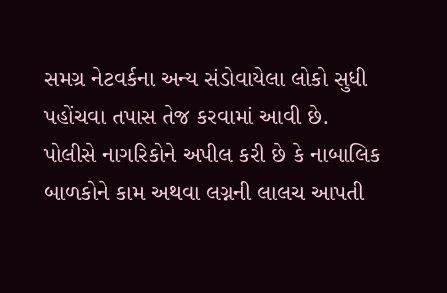સમગ્ર નેટવર્કના અન્ય સંડોવાયેલા લોકો સુધી પહોંચવા તપાસ તેજ કરવામાં આવી છે.
પોલીસે નાગરિકોને અપીલ કરી છે કે નાબાલિક બાળકોને કામ અથવા લગ્નની લાલચ આપતી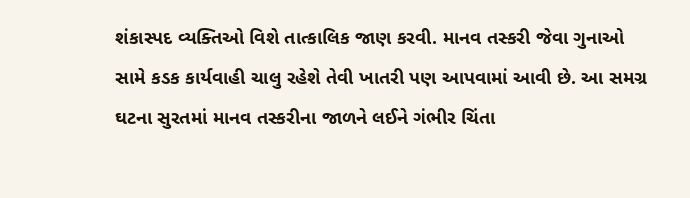શંકાસ્પદ વ્યક્તિઓ વિશે તાત્કાલિક જાણ કરવી. માનવ તસ્કરી જેવા ગુનાઓ સામે કડક કાર્યવાહી ચાલુ રહેશે તેવી ખાતરી પણ આપવામાં આવી છે. આ સમગ્ર ઘટના સુરતમાં માનવ તસ્કરીના જાળને લઈને ગંભીર ચિંતા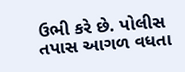ઉભી કરે છે. પોલીસ તપાસ આગળ વધતા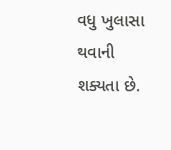વધુ ખુલાસા થવાની શક્યતા છે.